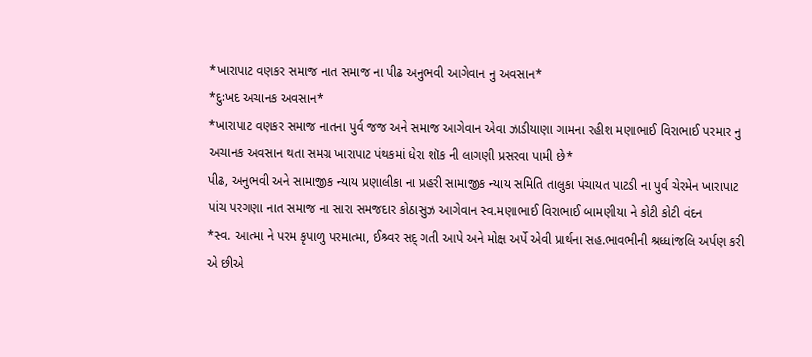*ખારાપાટ વણકર સમાજ નાત સમાજ ના પીઢ અનુભવી આગેવાન નુ અવસાન*
*દુઃખદ અચાનક અવસાન*
*ખારાપાટ વણકર સમાજ નાતના પુર્વ જજ અને સમાજ આગેવાન એવા ઝાડીયાણા ગામના રહીશ મણાભાઈ વિરાભાઈ પરમાર નુ અચાનક અવસાન થતા સમગ્ર ખારાપાટ પંથકમાં ધેરા શૉક ની લાગણી પ્રસરવા પામી છે*
પીઢ, અનુભવી અને સામાજીક ન્યાય પ્રણાલીકા ના પ્રહરી સામાજીક ન્યાય સમિતિ તાલુકા પંચાયત પાટડી ના પુર્વ ચેરમેન ખારાપાટ પાંચ પરગણા નાત સમાજ ના સારા સમજદાર કોઠાસુઝ આગેવાન સ્વ.મણાભાઈ વિરાભાઈ બામણીયા ને કોટી કોટી વંદન
*સ્વ. આત્મા ને પરમ કૃપાળુ પરમાત્મા, ઈશ્ર્વર સદ્ ગતી આપે અને મોક્ષ અર્પે એવી પ્રાર્થના સહ.ભાવભીની શ્રધ્ધાંજલિ અર્પણ કરી એ છીએ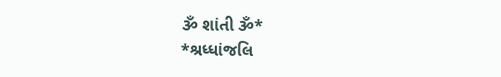ૐ શાંતી ૐ*
*શ્રધ્ધાંજલિ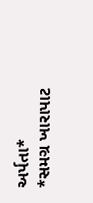અર્પતા*
*સમગ્ર ખારાપાટ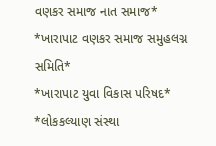વણકર સમાજ નાત સમાજ*
*ખારાપાટ વણકર સમાજ સમુહલગ્ન સમિતિ*
*ખારાપાટ યુવા વિકાસ પરિષદ*
*લોકકલ્યાણ સંસ્થા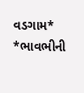વડગામ*
*ભાવભીની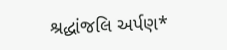શ્રદ્ધાંજલિ અર્પણ*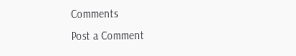Comments
Post a Comment